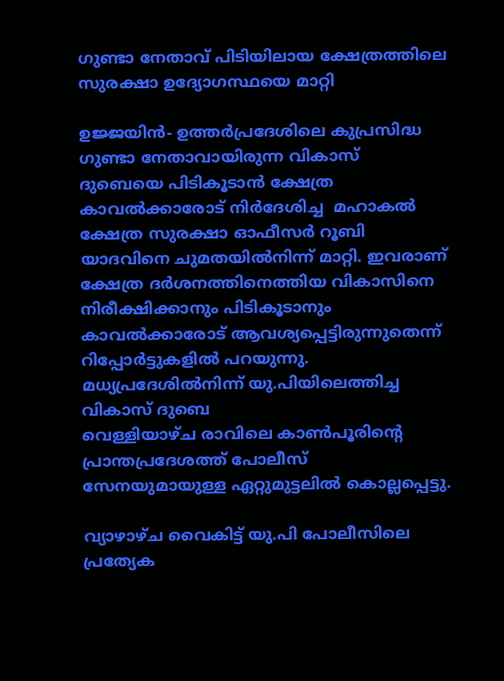ഗുണ്ടാ നേതാവ് പിടിയിലായ ക്ഷേത്രത്തിലെ സുരക്ഷാ ഉദ്യോഗസ്ഥയെ മാറ്റി

ഉജ്ജയിന്‍- ഉത്തര്‍പ്രദേശിലെ കുപ്രസിദ്ധ ഗുണ്ടാ നേതാവായിരുന്ന വികാസ് ദുബെയെ പിടികൂടാന്‍ ക്ഷേത്ര കാവല്‍ക്കാരോട് നിര്‍ദേശിച്ച  മഹാകല്‍ ക്ഷേത്ര സുരക്ഷാ ഓഫീസര്‍ റൂബി യാദവിനെ ചുമതയില്‍നിന്ന് മാറ്റി. ഇവരാണ് ക്ഷേത്ര ദര്‍ശനത്തിനെത്തിയ വികാസിനെ നിരീക്ഷിക്കാനും പിടികൂടാനും കാവല്‍ക്കാരോട് ആവശ്യപ്പെട്ടിരുന്നുതെന്ന് റിപ്പോര്‍ട്ടുകളില്‍ പറയുന്നു.
മധ്യപ്രദേശില്‍നിന്ന് യു.പിയിലെത്തിച്ച  വികാസ് ദുബെ
വെള്ളിയാഴ്ച രാവിലെ കാണ്‍പൂരിന്റെ പ്രാന്തപ്രദേശത്ത് പോലീസ് സേനയുമായുള്ള ഏറ്റുമുട്ടലില്‍ കൊല്ലപ്പെട്ടു.

വ്യാഴാഴ്ച വൈകിട്ട് യു.പി പോലീസിലെ  പ്രത്യേക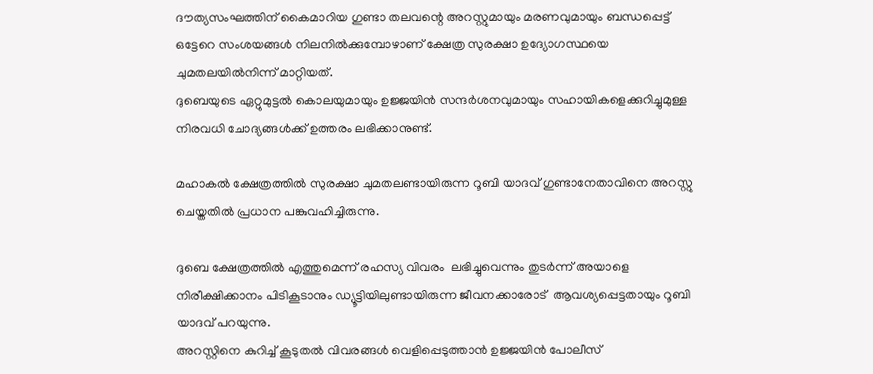ദൗത്യസംഘത്തിന് കൈമാറിയ ഗുണ്ടാ തലവന്റെ അറസ്റ്റുമായും മരണവുമായും ബന്ധപ്പെട്ട് ഒട്ടേറെ സംശയങ്ങള്‍ നിലനില്‍ക്കുമ്പോഴാണ് ക്ഷേത്ര സുരക്ഷാ ഉദ്യോഗസ്ഥയെ ചുമതലയില്‍നിന്ന് മാറ്റിയത്.
ദുബെയുടെ ഏറ്റുമുട്ടല്‍ കൊലയുമായും ഉജ്ജയിന്‍ സന്ദര്‍ശനവുമായും സഹായികളെക്കുറിച്ചുമുള്ള  നിരവധി ചോദ്യങ്ങള്‍ക്ക് ഉത്തരം ലഭിക്കാനുണ്ട്.

മഹാകല്‍ ക്ഷേത്രത്തില്‍ സുരക്ഷാ ചുമതലണ്ടായിരുന്ന റൂബി യാദവ് ഗുണ്ടാനേതാവിനെ അറസ്റ്റു ചെയ്തതില്‍ പ്രധാന പങ്കുവഹിച്ചിരുന്നു.

ദുബെ ക്ഷേത്രത്തില്‍ എത്തുമെന്ന് രഹസ്യ വിവരം  ലഭിച്ചുവെന്നും തുടര്‍ന്ന് അയാളെ നിരീക്ഷിക്കാനം പിടികൂടാനും ഡ്യൂട്ടിയിലുണ്ടായിരുന്ന ജീവനക്കാരോട്  ആവശ്യപ്പെട്ടതായും റൂബി യാദവ് പറയുന്നു.
അറസ്റ്റിനെ കുറിച്ച് കൂടുതല്‍ വിവരങ്ങള്‍ വെളിപ്പെടുത്താന്‍ ഉജ്ജയിന്‍ പോലീസ്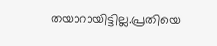തയാറായിട്ടില്ല.പ്രതിയെ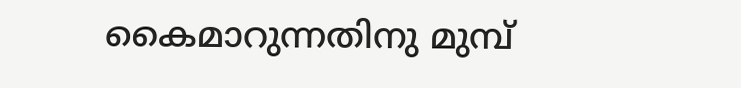കൈമാറുന്നതിനു മുമ്പ്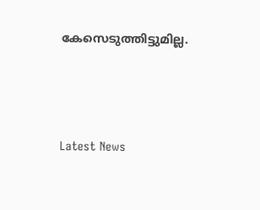കേസെടുത്തിട്ടുമില്ല.





Latest News